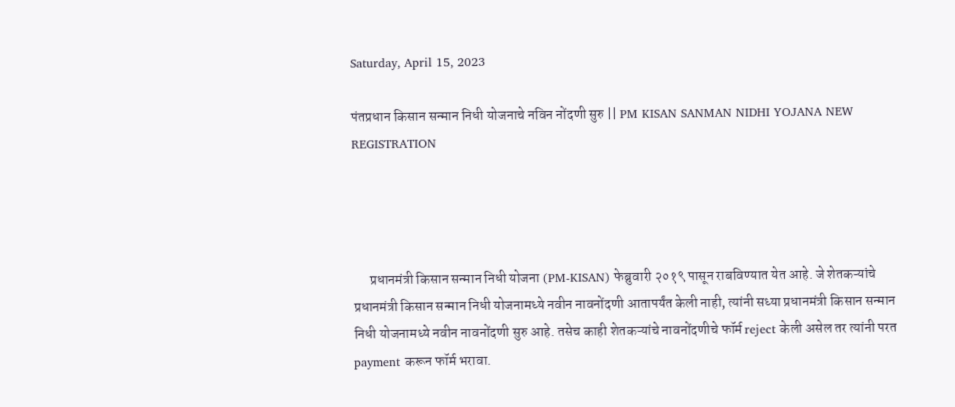Saturday, April 15, 2023

पंतप्रधान किसान सन्मान निधी योजनाचे नविन नोंदणी सुरु || PM KISAN SANMAN NIDHI YOJANA NEW REGISTRATION




      प्रधानमंत्री किसान सन्मान निधी योजना (PM-KISAN) फेब्रुवारी २०१९ पासून राबविण्यात येत आहे. जे शेतकऱ्यांचे प्रधानमंत्री किसान सन्मान निधी योजनामध्ये नवीन नावनोंदणी आतापर्यंत केली नाही, त्यांनी सध्या प्रधानमंत्री किसान सन्मान निधी योजनामध्ये नवीन नावनोंदणी सुरु आहे. तसेच काही शेतकऱ्यांचे नावनोंदणीचे फॉर्म reject केली असेल तर त्यांनी परत payment करून फॉर्म भरावा.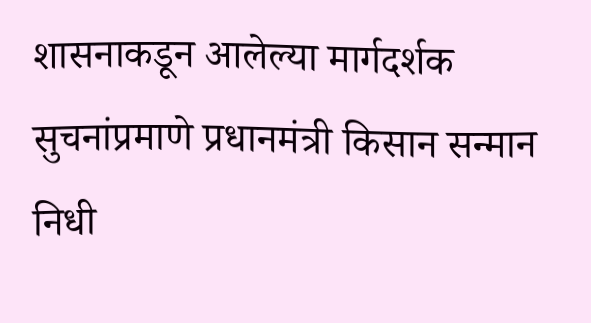शासनाकडून आलेल्या मार्गदर्शक सुचनांप्रमाणे प्रधानमंत्री किसान सन्मान निधी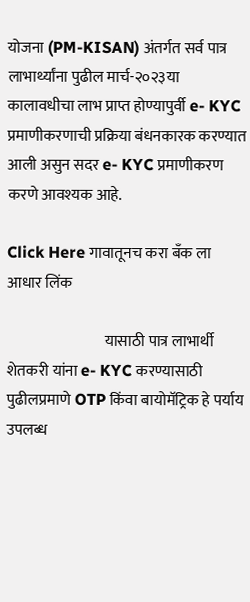योजना (PM-KISAN) अंतर्गत सर्व पात्र लाभार्थ्यांना पुढील मार्च-२०२३या कालावधीचा लाभ प्राप्त होण्यापुर्वी e- KYC प्रमाणीकरणाची प्रक्रिया बंधनकारक करण्यात आली असुन सदर e- KYC प्रमाणीकरण करणे आवश्यक आहे.

Click Here गावातूनच करा बँक ला आधार लिंक

                                यासाठी पात्र लाभार्थी शेतकरी यांना e- KYC करण्यासाठी पुढीलप्रमाणे OTP किंवा बायोमॅट्रिक हे पर्याय उपलब्ध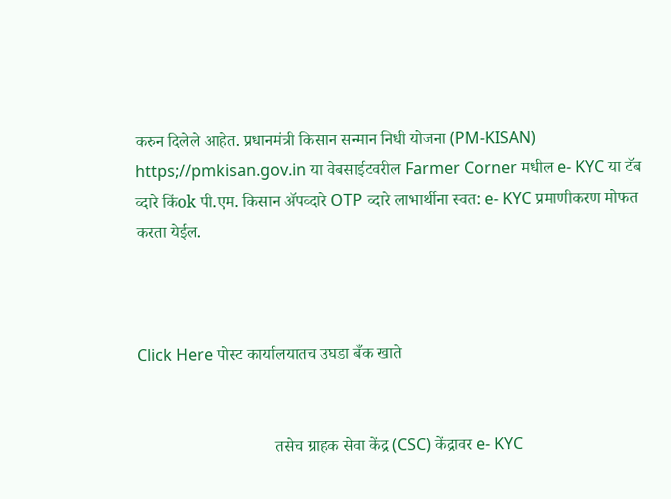करुन दिलेले आहेत. प्रधानमंत्री किसान सन्मान निधी योजना (PM-KISAN) https;//pmkisan.gov.in या वेबसाईटवरील Farmer Corner मधील e- KYC या टॅब व्दारे किंok पी.एम. किसान ॲपव्दारे OTP व्दारे लाभार्थीना स्वत: e- KYC प्रमाणीकरण मोफत करता येईल.



Click Here पोस्ट कार्यालयातच उघडा बँक खाते


                                 तसेच ग्राहक सेवा केंद्र (CSC) केंद्रावर e- KYC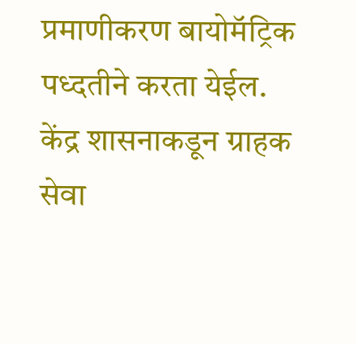प्रमाणीकरण बायोमॅट्रिक पध्दतीने करता येईल. केंद्र शासनाकडून ग्राहक सेवा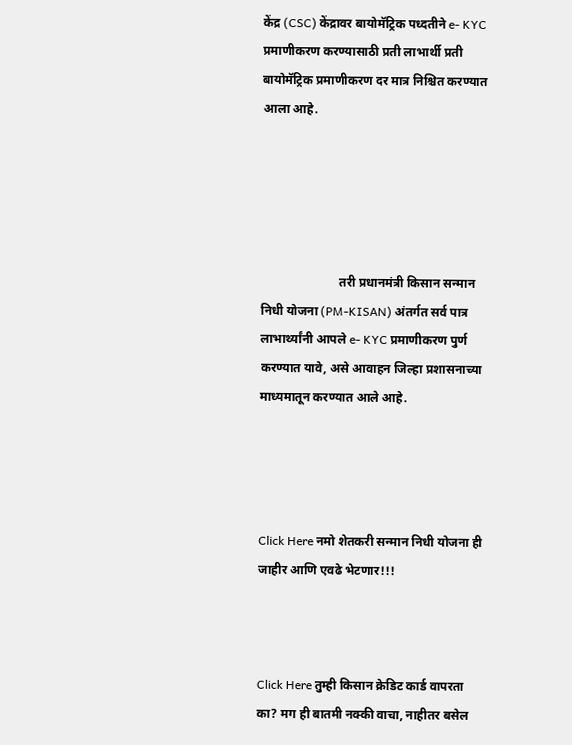केंद्र (CSC) केंद्रावर बायोमॅट्रिक पध्दतीने e- KYC प्रमाणीकरण करण्यासाठी प्रती लाभार्थी प्रती बायोमॅट्रिक प्रमाणीकरण दर मात्र निश्चित करण्यात आला आहे.





                         तरी प्रधानमंत्री किसान सन्मान निधी योजना (PM-KISAN) अंतर्गत सर्व पात्र लाभार्थ्यांनी आपले e- KYC प्रमाणीकरण पुर्ण करण्यात यावे, असे आवाहन जिल्हा प्रशासनाच्या माध्यमातून करण्यात आले आहे.




Click Here नमो शेतकरी सन्मान निधी योजना ही जाहीर आणि एवढे भेटणार!!!



Click Here तुम्ही किसान क्रेडिट कार्ड वापरता का? मग ही बातमी नक्की वाचा, नाहीतर बसेल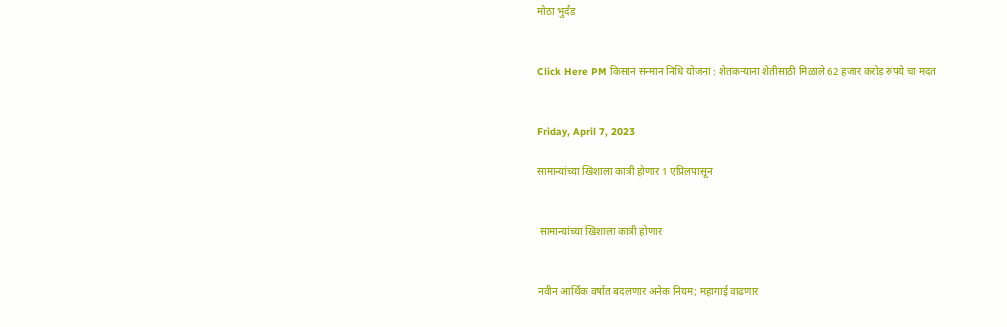मोठा भुर्दंड


Click Here PM किसान सन्मान निधि योजना : शेतकऱ्याना शेतीसाठी मिळाले 62 हजार करोड रुपये चा मदत


Friday, April 7, 2023

सामान्यांच्या खिशाला कात्री होणार 1 एप्रिलपासून


 सामान्यांच्या खिशाला कात्री होणार


नवीन आर्थिक वर्षात बदलणार अनेक नियम; महागाई वाढणार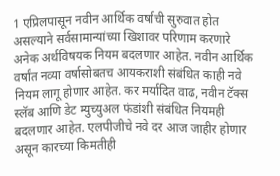1 एप्रिलपासून नवीन आर्थिक वर्षाची सुरुवात होत असल्याने सर्वसामान्यांच्या खिशावर परिणाम करणारे अनेक अर्थविषयक नियम बदलणार आहेत. नवीन आर्थिक वर्षांत नव्या वर्षासोबतच आयकराशी संबंधित काही नवे नियम लागू होणार आहेत. कर मर्यादित वाढ, नवीन टॅक्स स्लॅब आणि डेट म्युच्युअल फंडांशी संबंधित नियमही बदलणार आहेत. एलपीजीचे नवे दर आज जाहीर होणार असून कारच्या किमतीही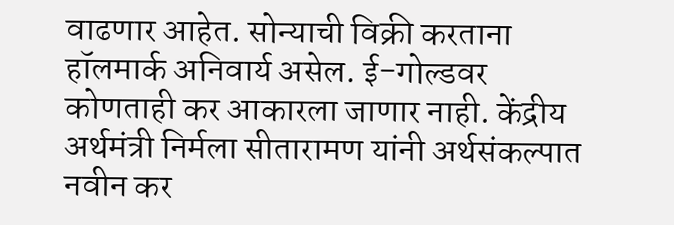वाढणार आहेत. सोन्याची विक्री करताना हॉलमार्क अनिवार्य असेल. ई-गोल्डवर कोणताही कर आकारला जाणार नाही. केंद्रीय अर्थमंत्री निर्मला सीतारामण यांनी अर्थसंकल्पात नवीन कर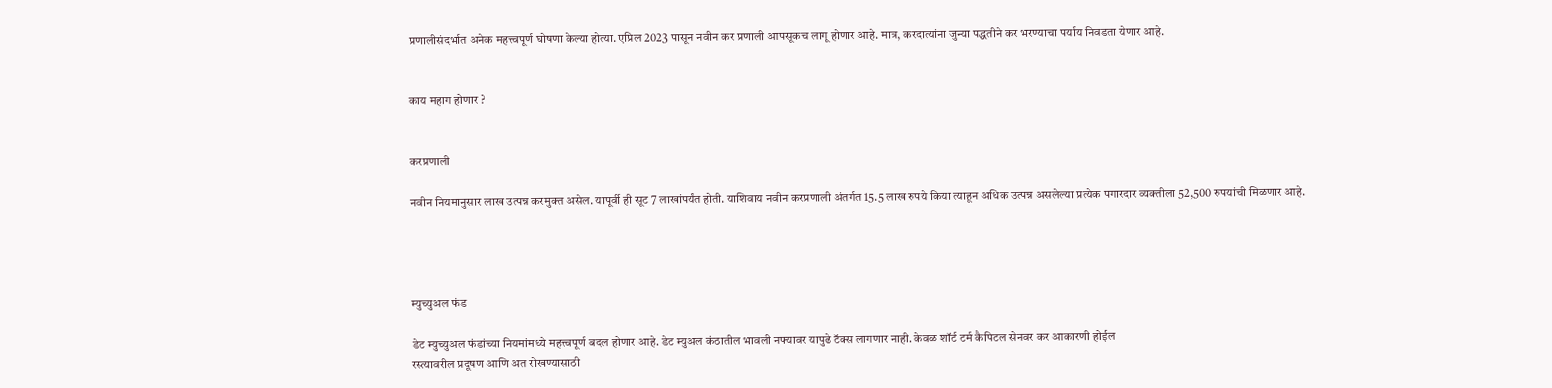प्रणालीसंदर्भात अनेक महत्त्वपूर्ण घोषणा केल्या होत्या. एप्रिल 2023 पासून नवीन कर प्रणाली आपसूकच लागू होणार आहे. मात्र, करदात्यांना जुन्या पद्धतीने कर भरण्याचा पर्याय निवडता येणार आहे.


काय महाग होणार ?


करप्रणाली

नवीन नियमानुसार लाख उत्पन्न करमुक्त असेल. यापूर्वी ही सूट 7 लाखांपर्यंत होती. याशिवाय नवीन करप्रणाली अंतर्गत 15.5 लाख रुपये किया त्याहून अधिक उत्पन्न असलेल्या प्रत्येक पगारदार व्यक्तीला 52,500 रुपयांची मिळणार आहे.




म्युच्युअल फंड

डेट म्युच्युअल फंडांच्या नियमांमध्ये महत्त्वपूर्ण बदल होणार आहे. डेट म्युअल कंठातील भावली नफ्यावर यापुढे टॅक्स लागणार नाही. केवळ शॉर्ट टर्म कैपिटल सेनवर कर आकारणी होईल
रस्त्यावरील प्रदूषण आणि अत रोखण्यासाठी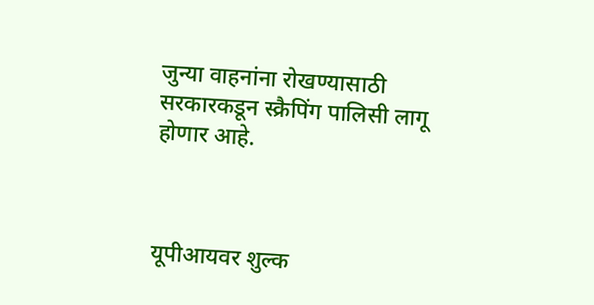जुन्या वाहनांना रोखण्यासाठी सरकारकडून स्क्रैपिंग पालिसी लागू होणार आहे.



यूपीआयवर शुल्क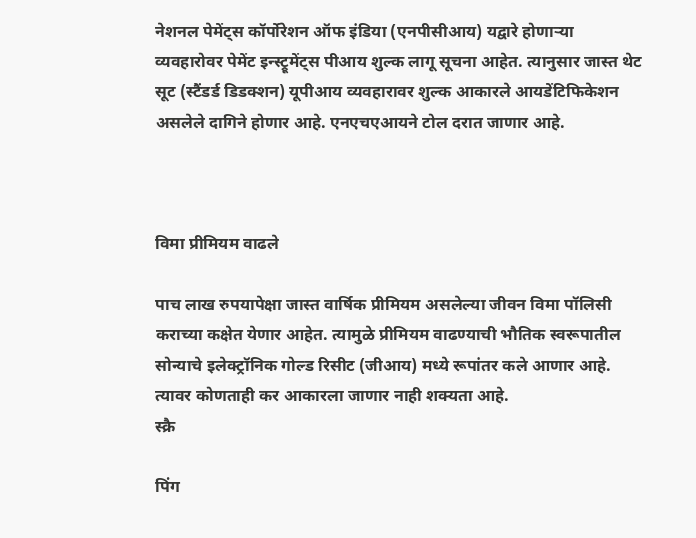नेशनल पेमेंट्स कॉर्पोरेशन ऑफ इंडिया (एनपीसीआय) यद्वारे होणाऱ्या व्यवहारोवर पेमेंट इन्स्ट्रूमेंट्स पीआय शुल्क लागू सूचना आहेत. त्यानुसार जास्त थेट सूट (स्टैंडर्ड डिडक्शन) यूपीआय व्यवहारावर शुल्क आकारले आयडेंटिफिकेशन असलेले दागिने होणार आहे. एनएचएआयने टोल दरात जाणार आहे.



विमा प्रीमियम वाढले

पाच लाख रुपयापेक्षा जास्त वार्षिक प्रीमियम असलेल्या जीवन विमा पॉलिसी कराच्या कक्षेत येणार आहेत. त्यामुळे प्रीमियम वाढण्याची भौतिक स्वरूपातील सोन्याचे इलेक्ट्रॉनिक गोल्ड रिसीट (जीआय) मध्ये रूपांतर कले आणार आहे. त्यावर कोणताही कर आकारला जाणार नाही शक्यता आहे.
स्क्रै

पिंग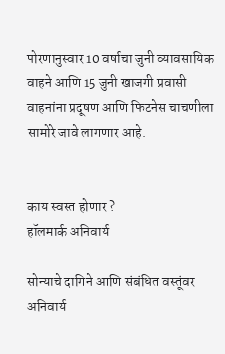पोरणानुस्वार 10 वर्षाचा जुनी व्यावसायिक वाहने आणि 15 जुनी खाजगी प्रवासी वाहनांना प्रदूषण आणि फिटनेस चाचणीला सामोरे जावे लागणार आहे.


काय स्वस्त होणार ?
हॉलमार्क अनिवार्य

सोन्याचे दागिने आणि संबंधित वस्तूंवर अनिवार्य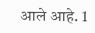आले आहे. 1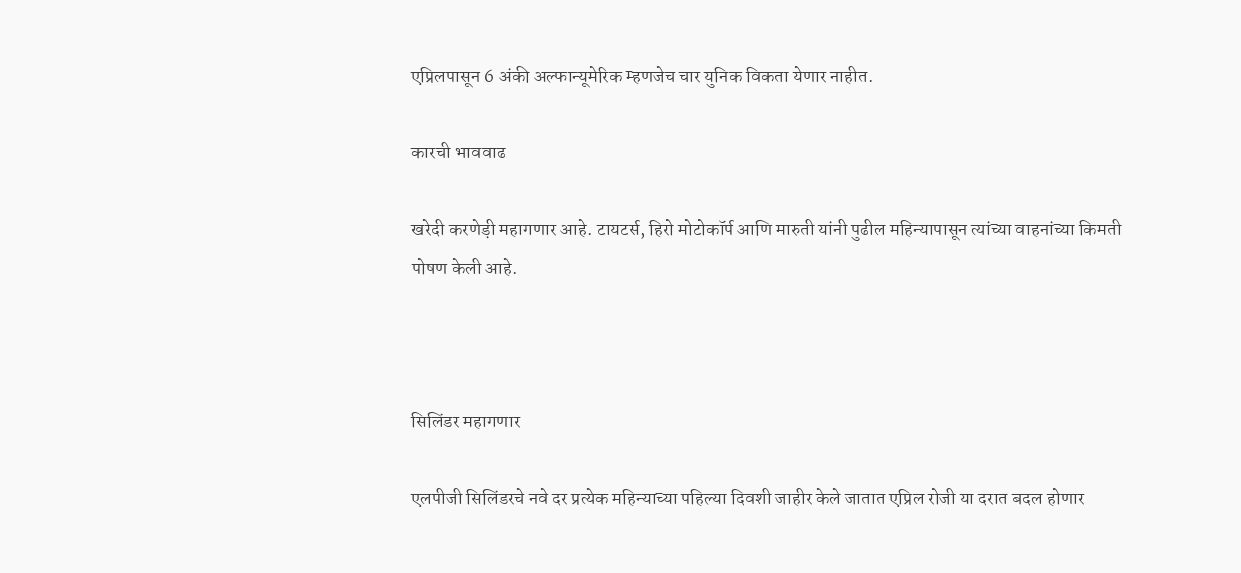एप्रिलपासून 6 अंकी अल्फान्यूमेरिक म्हणजेच चार युनिक विकता येणार नाहीत.

कारची भाववाढ

खरेदी करणेड़ी महागणार आहे. टायटर्स, हिरो मोटोकॉर्प आणि मारुती यांनी पुढील महिन्यापासून त्यांच्या वाहनांच्या किमती पोषण केली आहे.



सिलिंडर महागणार

एलपीजी सिलिंडरचे नवे दर प्रत्येक महिन्याच्या पहिल्या दिवशी जाहीर केले जातात एप्रिल रोजी या दरात बदल होणार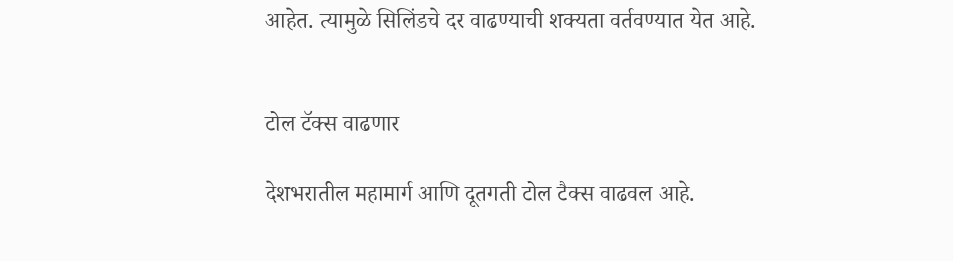आहेत. त्यामुळे सिलिंडचे दर वाढण्याची शक्यता वर्तवण्यात येत आहे.


टोल टॅक्स वाढणार

देशभरातील महामार्ग आणि दूतगती टोल टैक्स वाढवल आहे.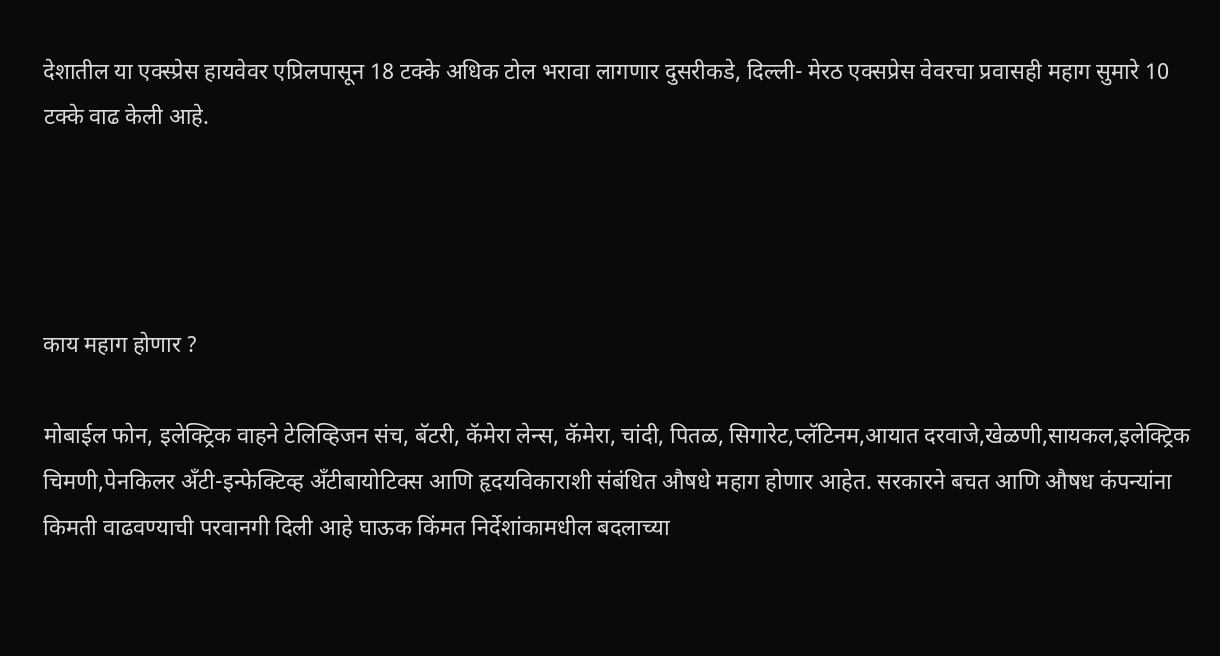देशातील या एक्स्प्रेस हायवेवर एप्रिलपासून 18 टक्के अधिक टोल भरावा लागणार दुसरीकडे, दिल्ली- मेरठ एक्सप्रेस वेवरचा प्रवासही महाग सुमारे 10 टक्के वाढ केली आहे.




काय महाग होणार ?

मोबाईल फोन, इलेक्ट्रिक वाहने टेलिव्हिजन संच, बॅटरी, कॅमेरा लेन्स, कॅमेरा, चांदी, पितळ, सिगारेट,प्लॅटिनम,आयात दरवाजे,खेळणी,सायकल,इलेक्ट्रिक चिमणी,पेनकिलर अँटी-इन्फेक्टिव्ह अँटीबायोटिक्स आणि हृदयविकाराशी संबंधित औषधे महाग होणार आहेत. सरकारने बचत आणि औषध कंपन्यांना किमती वाढवण्याची परवानगी दिली आहे घाऊक किंमत निर्देशांकामधील बदलाच्या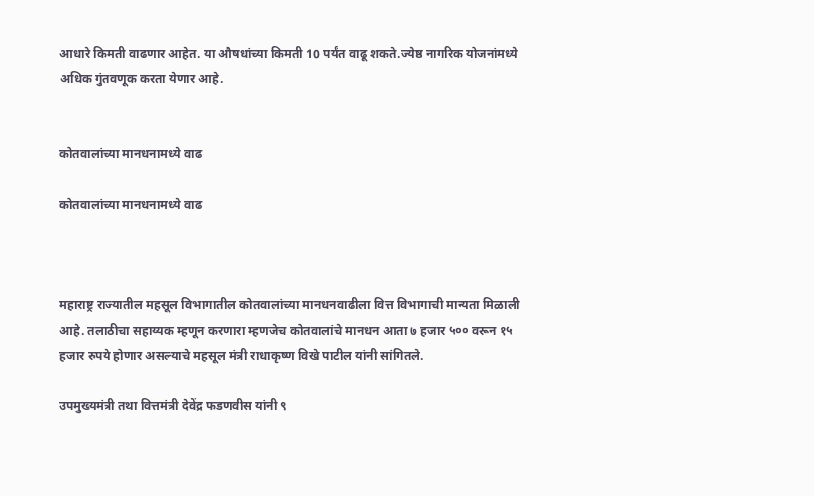आधारे किमती वाढणार आहेत. या औषधांच्या किमती 10 पर्यंत वाढू शकते.ज्येष्ठ नागरिक योजनांमध्ये अधिक गुंतवणूक करता येणार आहे.


कोतवालांच्या मानधनामध्ये वाढ

कोतवालांच्या मानधनामध्ये वाढ



महाराष्ट्र राज्यातील महसूल विभागातील कोतवालांच्या मानधनवाढीला वित्त विभागाची मान्यता मिळाली आहे. तलाठीचा सहाय्यक म्हणून करणारा म्हणजेच कोतवालांचे मानधन आता ७ हजार ५०० वरून १५ हजार रुपये होणार असल्याचे महसूल मंत्री राधाकृष्ण विखे पाटील यांनी सांगितले.

उपमुख्यमंत्री तथा वित्तमंत्री देवेंद्र फडणवीस यांनी ९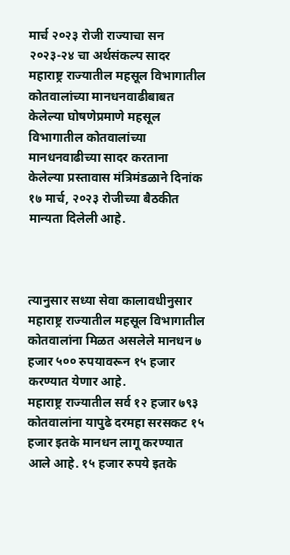मार्च २०२३ रोजी राज्याचा सन २०२३-२४ चा अर्थसंकल्प सादर महाराष्ट्र राज्यातील महसूल विभागातील कोतवालांच्या मानधनवाढीबाबत केलेल्या घोषणेप्रमाणे महसूल विभागातील कोतवालांच्या मानधनवाढीच्या सादर करताना केलेल्या प्रस्तावास मंत्रिमंडळाने दिनांक १७ मार्च, २०२३ रोजीच्या बैठकीत मान्यता दिलेली आहे.



त्यानुसार सध्या सेवा कालावधीनुसार महाराष्ट्र राज्यातील महसूल विभागातील कोतवालांना मिळत असलेले मानधन ७ हजार ५०० रुपयावरून १५ हजार करण्यात येणार आहे.
महाराष्ट्र राज्यातील सर्व १२ हजार ७९३ कोतवालांना यापुढे दरमहा सरसकट १५ हजार इतके मानधन लागू करण्यात आले आहे. १५ हजार रुपये इतके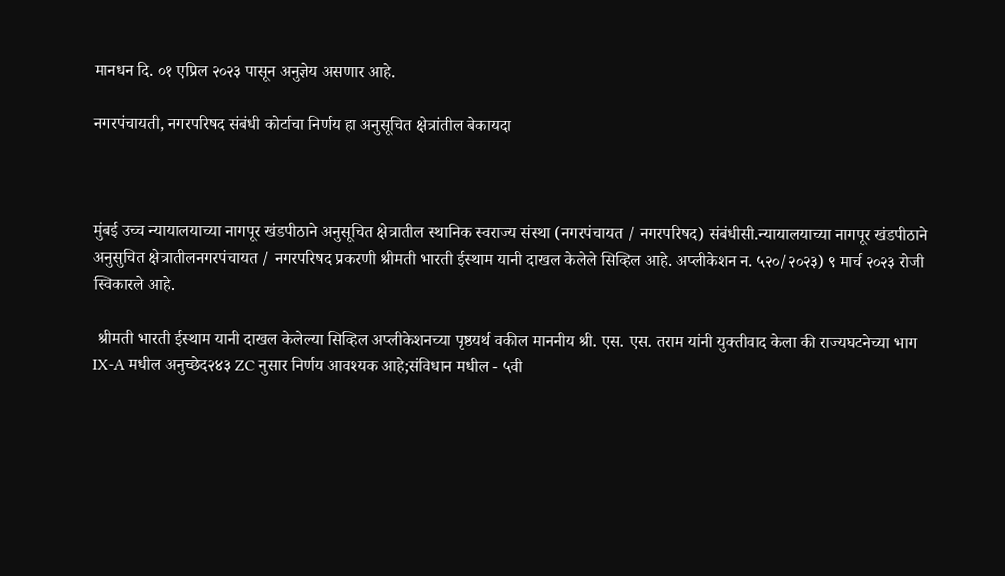मानधन दि. ०१ एप्रिल २०२३ पासून अनुज्ञेय असणार आहे.

नगरपंचायती, नगरपरिषद संबंधी कोर्टाचा निर्णय हा अनुसूचित क्षेत्रांतील बेकायदा



मुंबई उच्च न्यायालयाच्या नागपूर खंडपीठाने अनुसूचित क्षेत्रातील स्थानिक स्वराज्य संस्था (नगरपंचायत / नगरपरिषद) संबंधीसी.न्यायालयाच्या नागपूर खंडपीठाने अनुसुचित क्षेत्रातीलनगरपंचायत / नगरपरिषद प्रकरणी श्रीमती भारती ईस्थाम यानी दाखल केलेले सिव्हिल आहे. अप्लीकेशन न. ५२०/२०२३) ९ मार्च २०२३ रोजी स्विकारले आहे.

 श्रीमती भारती ईस्थाम यानी दाखल केलेल्या सिव्हिल अप्लीकेशनच्या पृष्ठयर्थ वकील माननीय श्री. एस. एस. तराम यांनी युक्तीवाद केला की राज्यघटनेच्या भाग IX-A मधील अनुच्छेद२४३ ZC नुसार निर्णय आवश्यक आहे;संविधान मधील - ५वी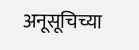अनूसूचिच्या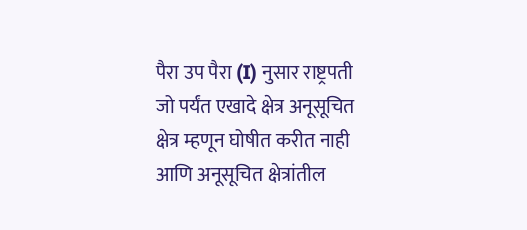पैरा उप पैरा (I) नुसार राष्ट्रपती जो पर्यंत एखादे क्षेत्र अनूसूचित क्षेत्र म्हणून घोषीत करीत नाही आणि अनूसूचित क्षेत्रांतील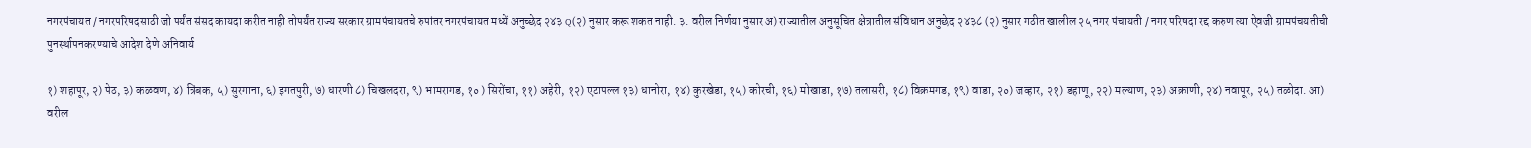नगरपंचायत / नगरपरिषदसाठी जो पर्यंत संसद कायदा करीत नाही तोपर्यंत राज्य सरकार ग्रामपंचायतचे रुपांतर नगरपंचायत मध्यें अनुच्छेद २४३ Q(२) नुसार करू शकत नाही. ३. वरील निर्णया नुसार अ) राज्यातील अनुसूचित क्षेत्रातील संविधान अनुछेद २४३८ (२) नुसार गठीत खालील २५ नगर पंचायती / नगर परिषदा रद्द करुण त्या ऐवजी ग्रामपंचयतीची पुनर्स्थापनकरण्याचे आदेश देणे अनिवार्य

१) शहापूर, २) पेठ, ३) कळवण, ४) त्रिंबक, ५) सुरगाना, ६) इगतपुरी, ७) धारणी ८) चिखलदरा, ९) भामरागड, १० ) सिरोंचा, ११) अहेरी, १२) एटापल्ल १३) धानोरा, १४) कुरखेडा, १५) कोरची, १६) मोखाडा, १७) तलासरी, १८) विक्रमगड, १९) वाडा, २०) जव्हार, २१) डहाणू, २२) मल्याण, २३) अक्राणी, २४) नवापूर, २५) तळोदा. आ) वरील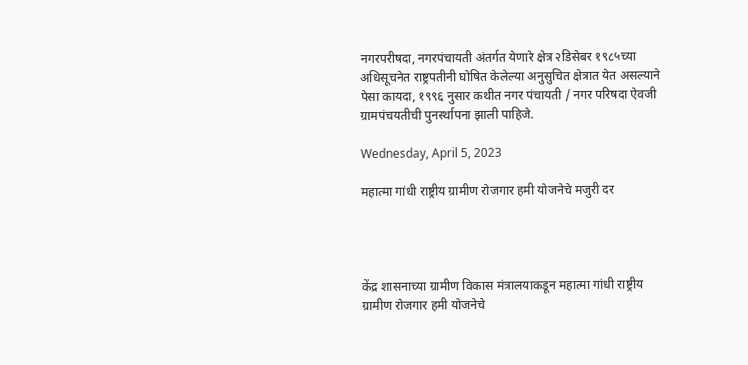नगरपरीषदा, नगरपंचायती अंतर्गत येणारे क्षेत्र २डिसेबर १९८५च्या अधिसूचनेत राष्ट्रपतीनी घोषित केलेल्या अनुसुचित क्षेत्रात येत असल्याने पेसा कायदा, १९९६ नुसार कथीत नगर पंचायती / नगर परिषदा ऐवजी ग्रामपंचयतीची पुनर्स्थापना झाली पाहिजे.

Wednesday, April 5, 2023

महात्मा गांधी राष्ट्रीय ग्रामीण रोजगार हमी योजनेचे मजुरी दर




केंद्र शासनाच्या ग्रामीण विकास मंत्रालयाकडून महात्मा गांधी राष्ट्रीय ग्रामीण रोजगार हमी योजनेचे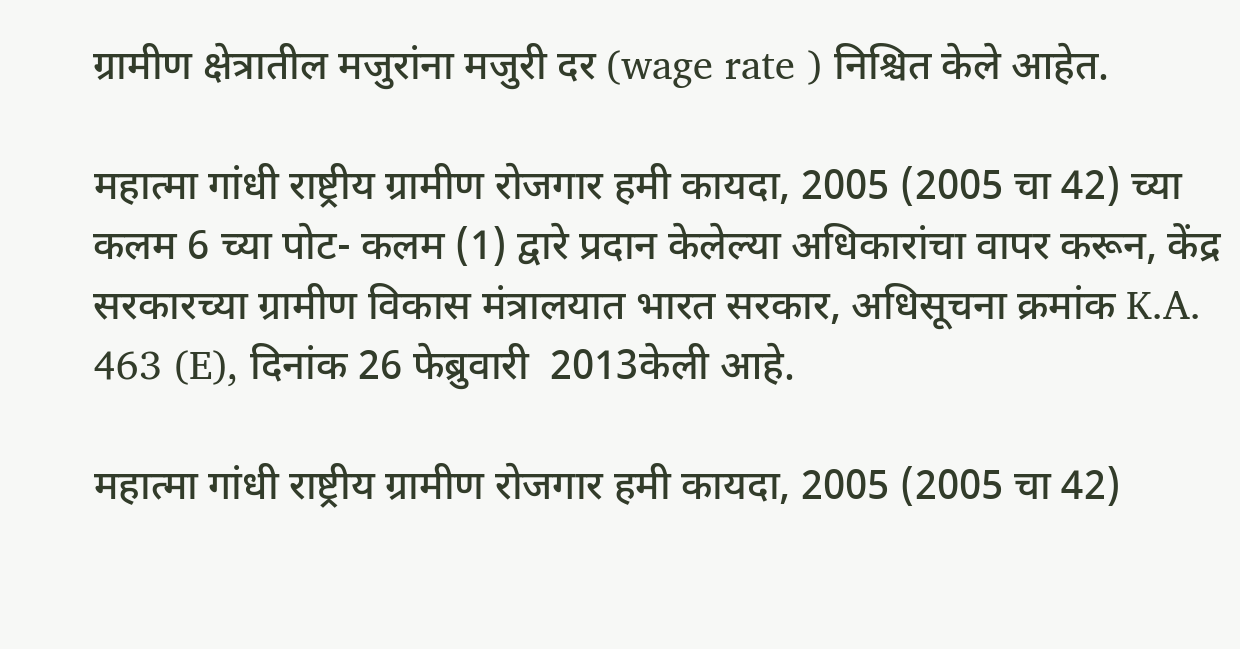ग्रामीण क्षेत्रातील मजुरांना मजुरी दर (wage rate ) निश्चित केले आहेत.

महात्मा गांधी राष्ट्रीय ग्रामीण रोजगार हमी कायदा, 2005 (2005 चा 42) च्या कलम 6 च्या पोट- कलम (1) द्वारे प्रदान केलेल्या अधिकारांचा वापर करून, केंद्र सरकारच्या ग्रामीण विकास मंत्रालयात भारत सरकार, अधिसूचना क्रमांक K.A. 463 (E), दिनांक 26 फेब्रुवारी  2013केली आहे.

महात्मा गांधी राष्ट्रीय ग्रामीण रोजगार हमी कायदा, 2005 (2005 चा 42)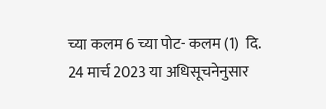च्या कलम 6 च्या पोट- कलम (1)  दि. 24 मार्च 2023 या अधिसूचनेनुसार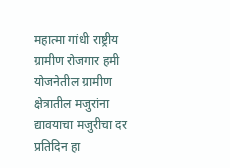महात्मा गांधी राष्ट्रीय ग्रामीण रोजगार हमी योजनेतील ग्रामीण क्षेत्रातील मजुरांना द्यावयाचा मजुरीचा दर प्रतिदिन हा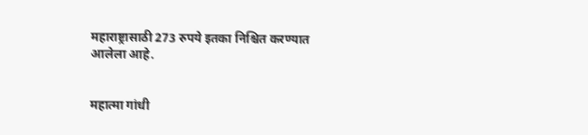महाराष्ट्रासाठी 273 रुपये इतका निश्चित करण्यात आलेला आहे.


महात्मा गांधी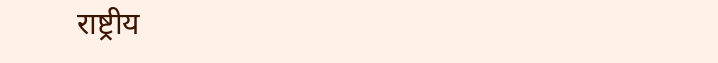राष्ट्रीय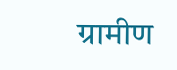ग्रामीण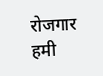रोजगार हमी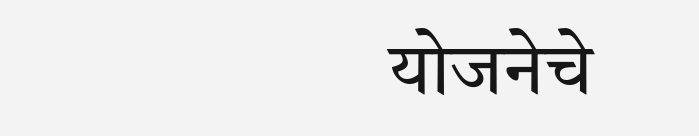योजनेचे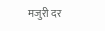मजुरी दर